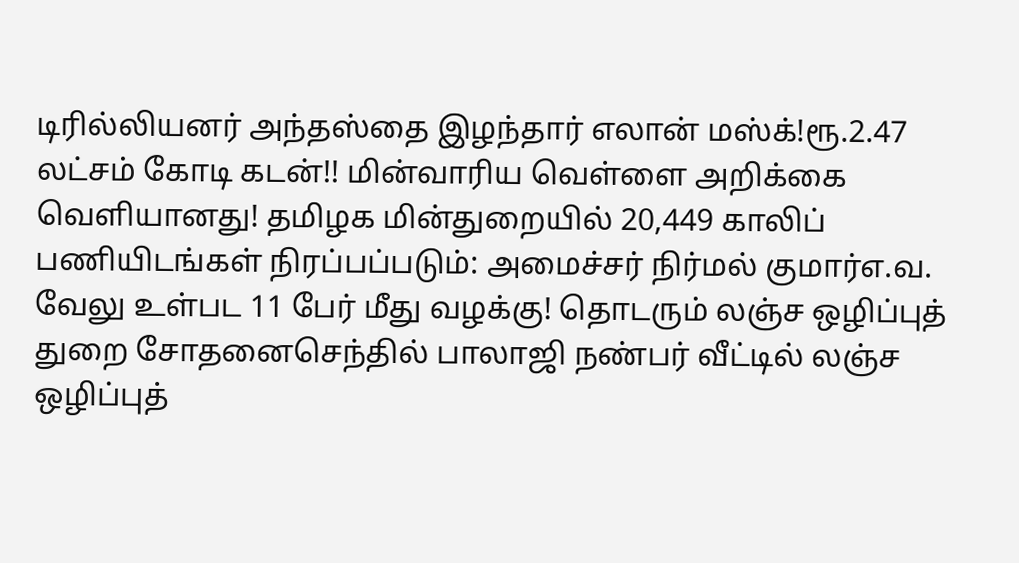டிரில்லியனர் அந்தஸ்தை இழந்தார் எலான் மஸ்க்!ரூ.2.47 லட்சம் கோடி கடன்!! மின்வாரிய வெள்ளை அறிக்கை வெளியானது! தமிழக மின்துறையில் 20,449 காலிப் பணியிடங்கள் நிரப்பப்படும்: அமைச்சர் நிர்மல் குமார்எ.வ. வேலு உள்பட 11 பேர் மீது வழக்கு! தொடரும் லஞ்ச ஒழிப்புத் துறை சோதனைசெந்தில் பாலாஜி நண்பர் வீட்டில் லஞ்ச ஒழிப்புத்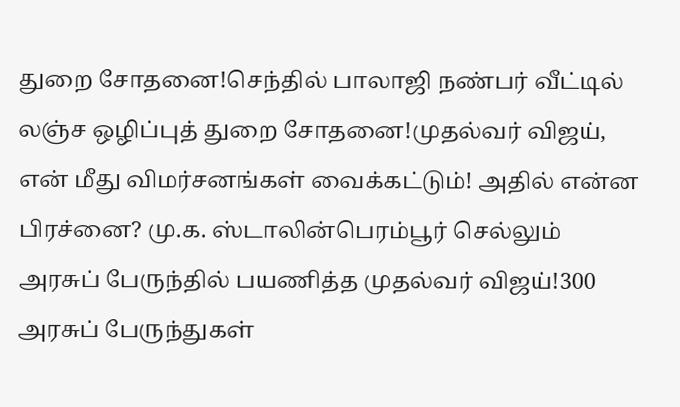துறை சோதனை!செந்தில் பாலாஜி நண்பர் வீட்டில் லஞ்ச ஒழிப்புத் துறை சோதனை!முதல்வர் விஜய், என் மீது விமர்சனங்கள் வைக்கட்டும்! அதில் என்ன பிரச்னை? மு.க. ஸ்டாலின்பெரம்பூர் செல்லும் அரசுப் பேருந்தில் பயணித்த முதல்வர் விஜய்!300 அரசுப் பேருந்துகள்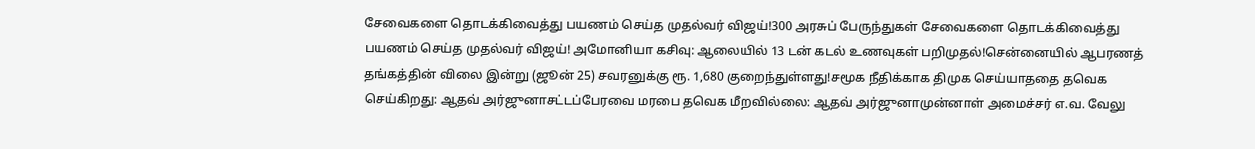சேவைகளை தொடக்கிவைத்து பயணம் செய்த முதல்வர் விஜய்!300 அரசுப் பேருந்துகள் சேவைகளை தொடக்கிவைத்து பயணம் செய்த முதல்வர் விஜய்! அமோனியா கசிவு: ஆலையில் 13 டன் கடல் உணவுகள் பறிமுதல்!சென்னையில் ஆபரணத் தங்கத்தின் விலை இன்று (ஜூன் 25) சவரனுக்கு ரூ. 1,680 குறைந்துள்ளது!சமூக நீதிக்காக திமுக செய்யாததை தவெக செய்கிறது: ஆதவ் அர்ஜுனாசட்டப்பேரவை மரபை தவெக மீறவில்லை: ஆதவ் அர்ஜுனாமுன்னாள் அமைச்சர் எ.வ. வேலு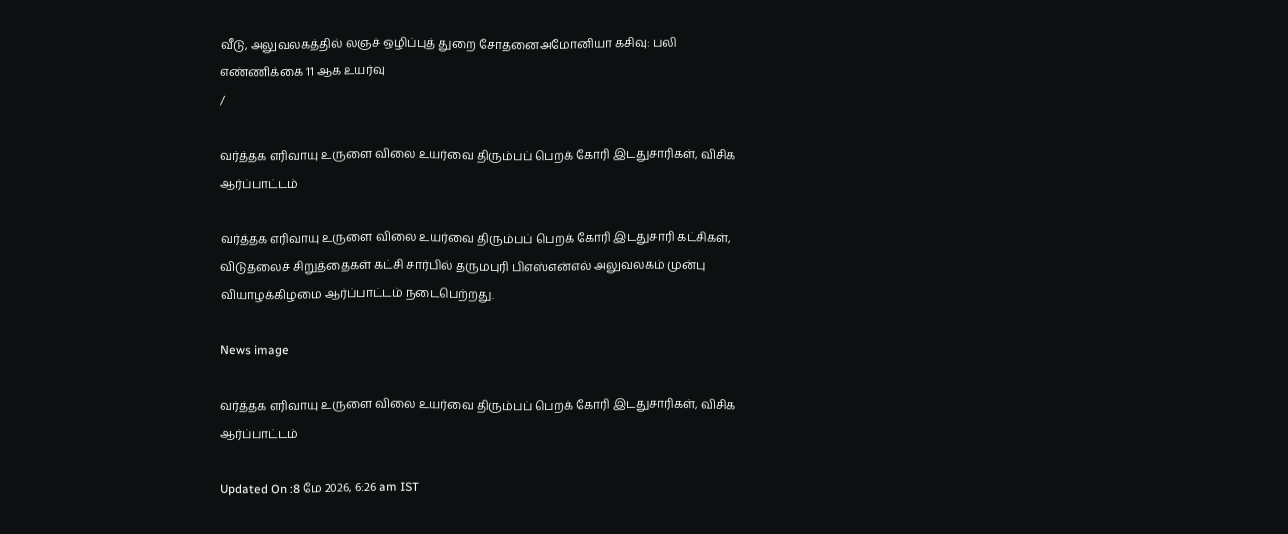வீடு, அலுவலகத்தில் லஞச் ஒழிப்புத் துறை சோதனைஅமோனியா கசிவு: பலி எண்ணிக்கை 11 ஆக உயர்வு
/

வர்த்தக எரிவாயு உருளை விலை உயர்வை திரும்பப் பெறக் கோரி இடதுசாரிகள், விசிக ஆர்ப்பாட்டம்

வர்த்தக எரிவாயு உருளை விலை உயர்வை திரும்பப் பெறக் கோரி இடதுசாரி கட்சிகள், விடுதலைச் சிறுத்தைகள் கட்சி சார்பில் தருமபுரி பிஎஸ்என்எல் அலுவலகம் முன்பு வியாழக்கிழமை ஆர்ப்பாட்டம் நடைபெற்றது.

News image

வர்த்தக எரிவாயு உருளை விலை உயர்வை திரும்பப் பெறக் கோரி இடதுசாரிகள், விசிக ஆர்ப்பாட்டம்

Updated On :8 மே 2026, 6:26 am IST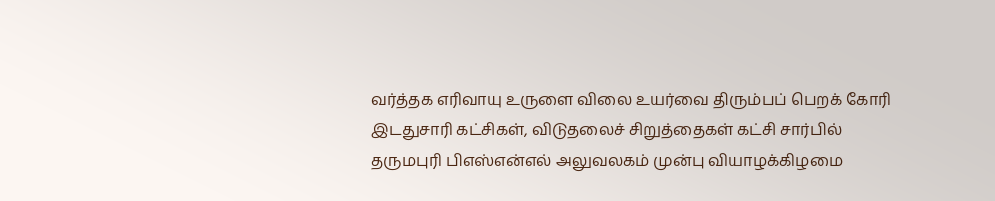வர்த்தக எரிவாயு உருளை விலை உயர்வை திரும்பப் பெறக் கோரி இடதுசாரி கட்சிகள், விடுதலைச் சிறுத்தைகள் கட்சி சார்பில் தருமபுரி பிஎஸ்என்எல் அலுவலகம் முன்பு வியாழக்கிழமை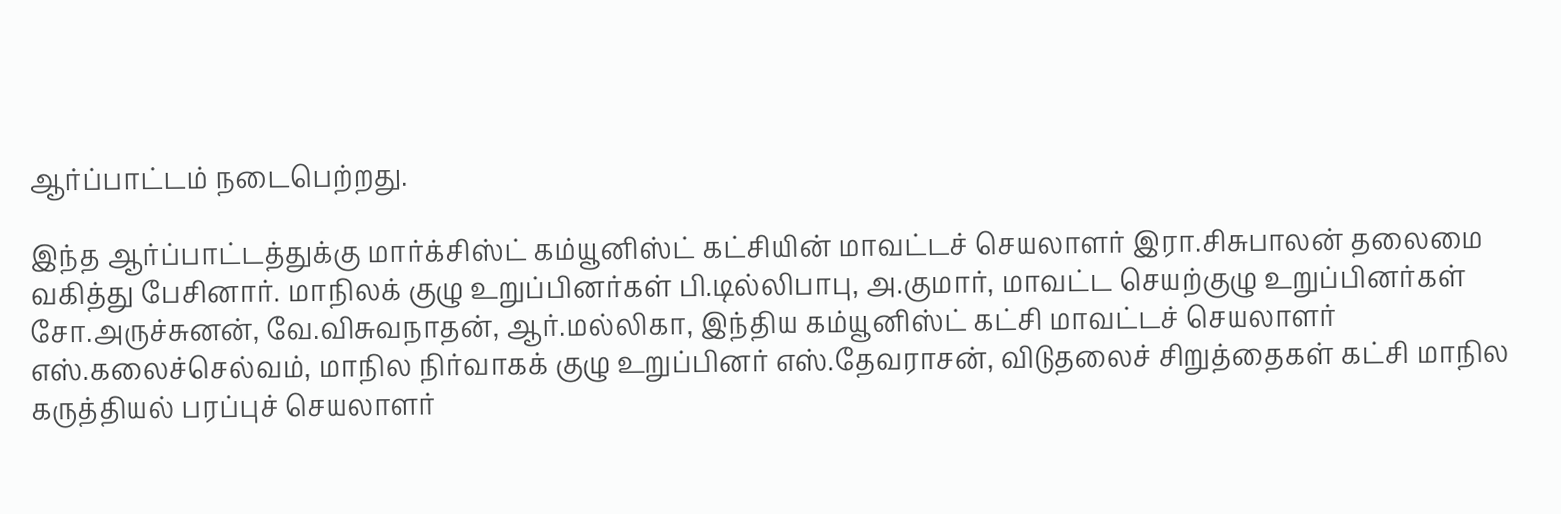ஆர்ப்பாட்டம் நடைபெற்றது.

இந்த ஆர்ப்பாட்டத்துக்கு மார்க்சிஸ்ட் கம்யூனிஸ்ட் கட்சியின் மாவட்டச் செயலாளர் இரா.சிசுபாலன் தலைமை வகித்து பேசினார். மாநிலக் குழு உறுப்பினர்கள் பி.டில்லிபாபு, அ.குமார், மாவட்ட செயற்குழு உறுப்பினர்கள் சோ.அருச்சுனன், வே.விசுவநாதன், ஆர்.மல்லிகா, இந்திய கம்யூனிஸ்ட் கட்சி மாவட்டச் செயலாளர் எஸ்.கலைச்செல்வம், மாநில நிர்வாகக் குழு உறுப்பினர் எஸ்.தேவராசன், விடுதலைச் சிறுத்தைகள் கட்சி மாநில கருத்தியல் பரப்புச் செயலாளர்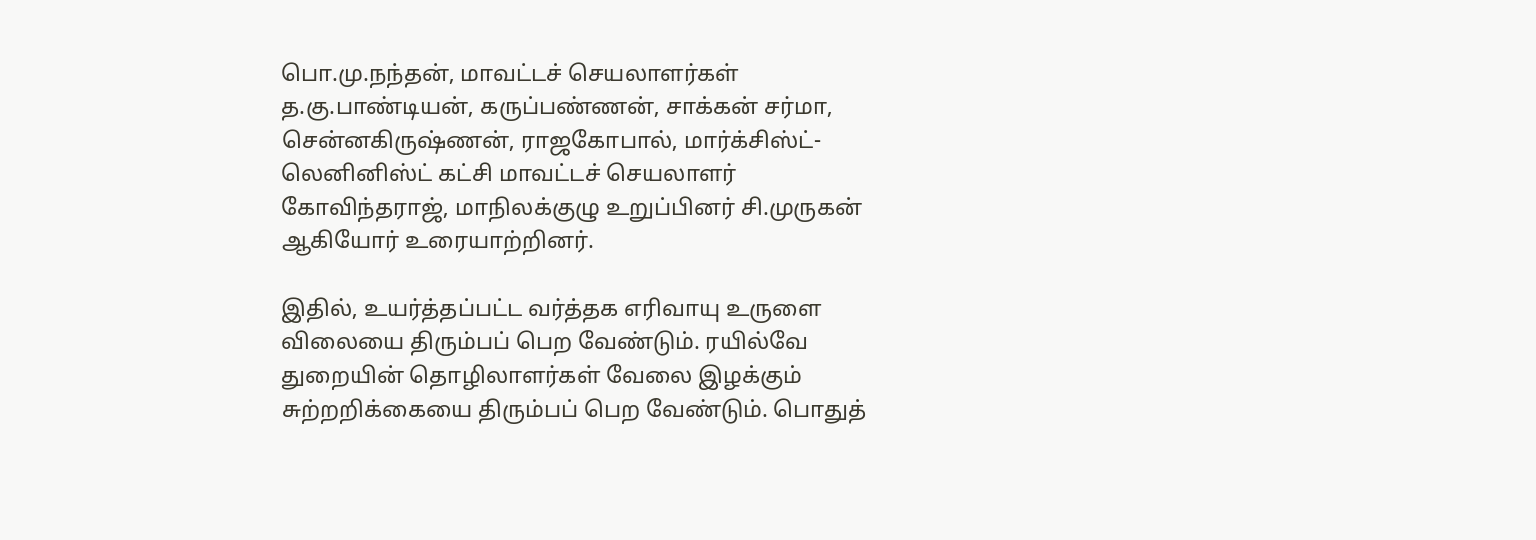பொ.மு.நந்தன், மாவட்டச் செயலாளர்கள் த.கு.பாண்டியன், கருப்பண்ணன், சாக்கன் சர்மா, சென்னகிருஷ்ணன், ராஜகோபால், மார்க்சிஸ்ட்-லெனினிஸ்ட் கட்சி மாவட்டச் செயலாளர் கோவிந்தராஜ், மாநிலக்குழு உறுப்பினர் சி.முருகன் ஆகியோர் உரையாற்றினர்.

இதில், உயர்த்தப்பட்ட வர்த்தக எரிவாயு உருளை விலையை திரும்பப் பெற வேண்டும். ரயில்வே துறையின் தொழிலாளர்கள் வேலை இழக்கும் சுற்றறிக்கையை திரும்பப் பெற வேண்டும். பொதுத்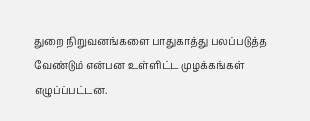துறை நிறுவனங்களை பாதுகாத்து பலப்படுத்த வேண்டும் என்பன உள்ளிட்ட முழக்கங்கள் எழுப்ப்பட்டன.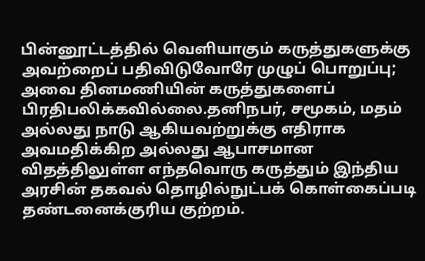பின்னூட்டத்தில் வெளியாகும் கருத்துகளுக்கு அவற்றைப் பதிவிடுவோரே முழுப் பொறுப்பு; அவை தினமணியின் கருத்துகளைப் பிரதிபலிக்கவில்லை.தனிநபர், சமூகம், மதம் அல்லது நாடு ஆகியவற்றுக்கு எதிராக அவமதிக்கிற அல்லது ஆபாசமான விதத்திலுள்ள எந்தவொரு கருத்தும் இந்திய அரசின் தகவல் தொழில்நுட்பக் கொள்கைப்படி தண்டனைக்குரிய குற்றம்.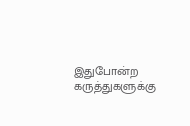இதுபோன்ற கருத்துகளுக்கு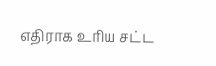எதிராக உரிய சட்ட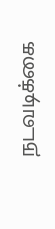நடவடிக்கை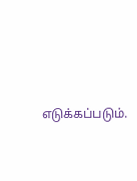எடுக்கப்படும்.